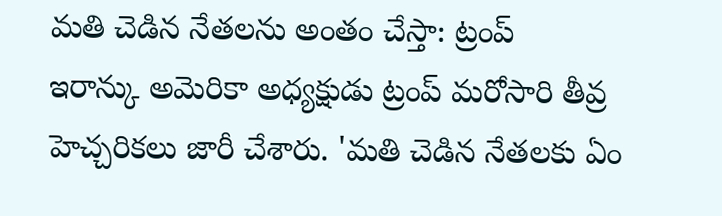మతి చెడిన నేతలను అంతం చేస్తా: ట్రంప్
ఇరాన్కు అమెరికా అధ్యక్షుడు ట్రంప్ మరోసారి తీవ్ర హెచ్చరికలు జారీ చేశారు. 'మతి చెడిన నేతలకు ఏం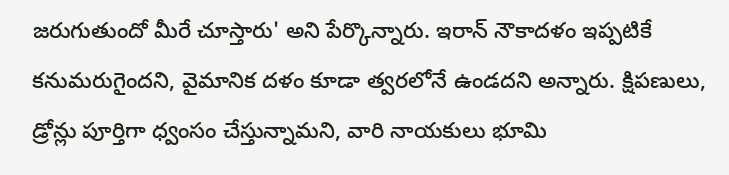జరుగుతుందో మీరే చూస్తారు' అని పేర్కొన్నారు. ఇరాన్ నౌకాదళం ఇప్పటికే కనుమరుగైందని, వైమానిక దళం కూడా త్వరలోనే ఉండదని అన్నారు. క్షిపణులు, డ్రోన్లు పూర్తిగా ధ్వంసం చేస్తున్నామని, వారి నాయకులు భూమి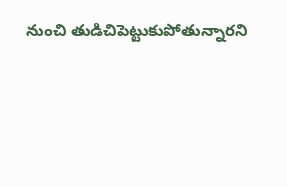నుంచి తుడిచిపెట్టుకుపోతున్నారని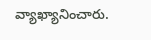వ్యాఖ్యానించారు.